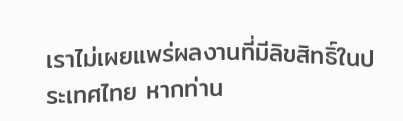เราไม่เผยแพร่ผลงานที่มีลิขสิทธิ์ในประเทศไทย หากท่าน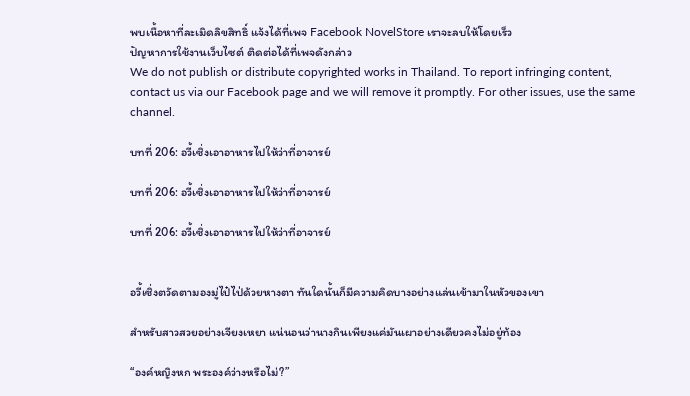พบเนื้อหาที่ละเมิดลิขสิทธิ์ แจ้งได้ที่เพจ Facebook NovelStore เราจะลบให้โดยเร็ว
ปัญหาการใช้งานเว็บไซต์ ติดต่อได้ที่เพจดังกล่าว
We do not publish or distribute copyrighted works in Thailand. To report infringing content, contact us via our Facebook page and we will remove it promptly. For other issues, use the same channel.

บทที่ 206: อวี้เซิ่งเอาอาหารไปให้ว่าที่อาจารย์

บทที่ 206: อวี้เซิ่งเอาอาหารไปให้ว่าที่อาจารย์

บทที่ 206: อวี้เซิ่งเอาอาหารไปให้ว่าที่อาจารย์


อวี้เซิ่งตวัดตามองมู่ไป๋ไป่ด้วยหางตา ทันใดนั้นก็มีความคิดบางอย่างแล่นเข้ามาในหัวของเขา

สำหรับสาวสวยอย่างเจียงเหยา แน่นอนว่านางกินเพียงแค่มันเผาอย่างเดียวคงไม่อยู่ท้อง

“องค์หญิงหก พระองค์ว่างหรือไม่?”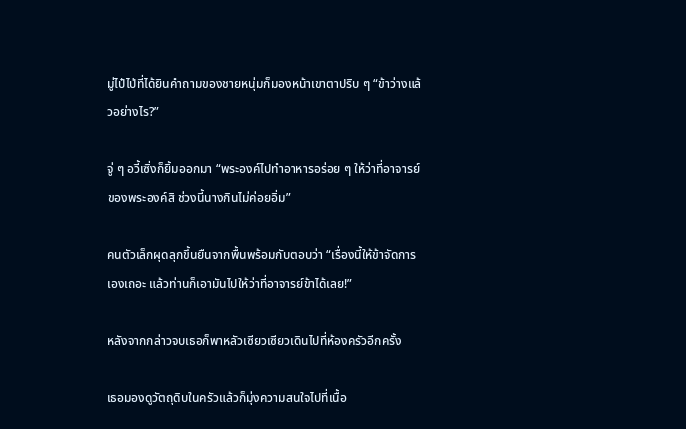มู่ไป๋ไป่ที่ได้ยินคำถามของชายหนุ่มก็มองหน้าเขาตาปริบ ๆ “ข้าว่างแล้วอย่างไร?”

จู่ ๆ อวี้เซิ่งก็ยิ้มออกมา “พระองค์ไปทำอาหารอร่อย ๆ ให้ว่าที่อาจารย์ของพระองค์สิ ช่วงนี้นางกินไม่ค่อยอิ่ม”

คนตัวเล็กผุดลุกขึ้นยืนจากพื้นพร้อมกับตอบว่า “เรื่องนี้ให้ข้าจัดการเองเถอะ แล้วท่านก็เอามันไปให้ว่าที่อาจารย์ข้าได้เลย!”

หลังจากกล่าวจบเธอก็พาหลัวเซียวเซียวเดินไปที่ห้องครัวอีกครั้ง

เธอมองดูวัตถุดิบในครัวแล้วก็มุ่งความสนใจไปที่เนื้อ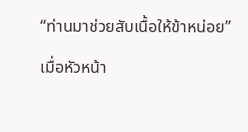“ท่านมาช่วยสับเนื้อให้ข้าหน่อย”

เมื่อหัวหน้า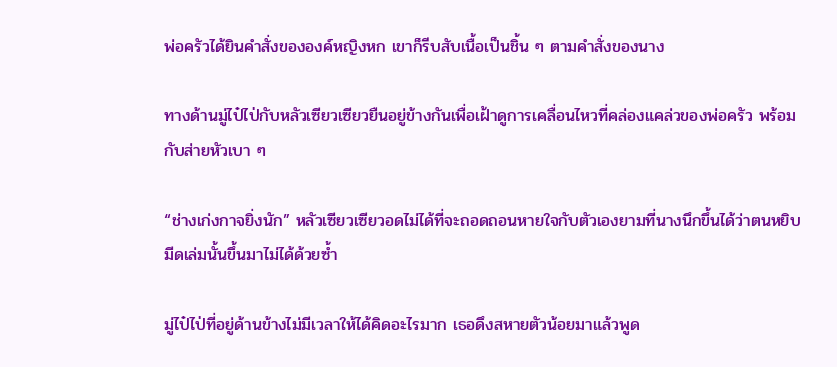พ่อครัวได้ยินคำสั่งขององค์หญิงหก เขาก็รีบสับเนื้อเป็นชิ้น ๆ ตามคำสั่งของนาง

ทางด้านมู่ไป๋ไป่กับหลัวเซียวเซียวยืนอยู่ข้างกันเพื่อเฝ้าดูการเคลื่อนไหวที่คล่องแคล่วของพ่อครัว พร้อมกับส่ายหัวเบา ๆ

“ช่างเก่งกาจยิ่งนัก” หลัวเซียวเซียวอดไม่ได้ที่จะถอดถอนหายใจกับตัวเองยามที่นางนึกขึ้นได้ว่าตนหยิบมีดเล่มนั้นขึ้นมาไม่ได้ด้วยซ้ำ

มู่ไป๋ไป่ที่อยู่ด้านข้างไม่มีเวลาให้ได้คิดอะไรมาก เธอดึงสหายตัวน้อยมาแล้วพูด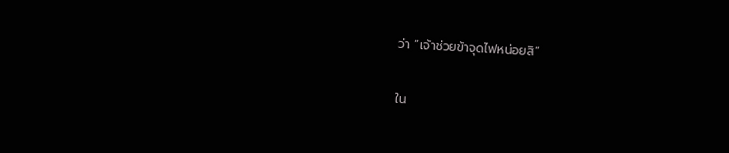ว่า “เจ้าช่วยข้าจุดไฟหน่อยสิ”

ใน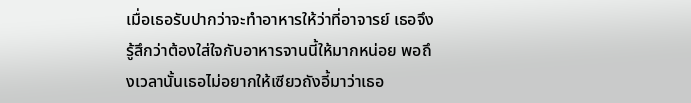เมื่อเธอรับปากว่าจะทำอาหารให้ว่าที่อาจารย์ เธอจึงรู้สึกว่าต้องใส่ใจกับอาหารจานนี้ให้มากหน่อย พอถึงเวลานั้นเธอไม่อยากให้เซียวถังอี้มาว่าเธอ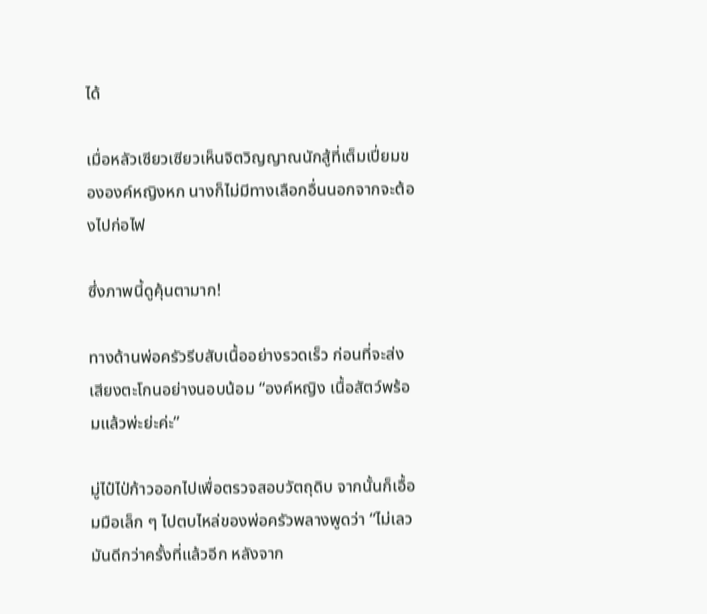ได้

เมื่อหลัวเซียวเซียวเห็นจิตวิญญาณนักสู้ที่เต็มเปี่ยมขององค์หญิงหก นางก็ไม่มีทางเลือกอื่นนอกจากจะต้องไปก่อไฟ

ซึ่งภาพนี้ดูคุ้นตามาก!

ทางด้านพ่อครัวรีบสับเนื้ออย่างรวดเร็ว ก่อนที่จะส่งเสียงตะโกนอย่างนอบน้อม “องค์หญิง เนื้อสัตว์พร้อมแล้วพ่ะย่ะค่ะ”

มู่ไป๋ไป่ก้าวออกไปเพื่อตรวจสอบวัตถุดิบ จากนั้นก็เอื้อมมือเล็ก ๆ ไปตบไหล่ของพ่อครัวพลางพูดว่า “ไม่เลว มันดีกว่าครั้งที่แล้วอีก หลังจาก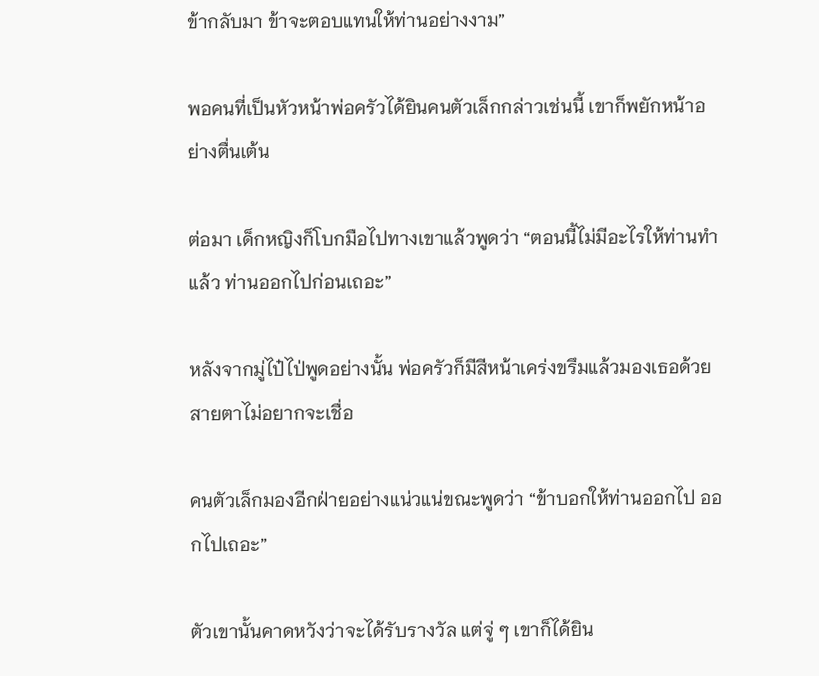ข้ากลับมา ข้าจะตอบแทนให้ท่านอย่างงาม”

พอคนที่เป็นหัวหน้าพ่อครัวได้ยินคนตัวเล็กกล่าวเช่นนี้ เขาก็พยักหน้าอย่างตื่นเต้น

ต่อมา เด็กหญิงก็โบกมือไปทางเขาแล้วพูดว่า “ตอนนี้ไม่มีอะไรให้ท่านทำแล้ว ท่านออกไปก่อนเถอะ”

หลังจากมู่ไป๋ไป่พูดอย่างนั้น พ่อครัวก็มีสีหน้าเคร่งขรึมแล้วมองเธอด้วยสายตาไม่อยากจะเชื่อ

คนตัวเล็กมองอีกฝ่ายอย่างแน่วแน่ขณะพูดว่า “ข้าบอกให้ท่านออกไป ออกไปเถอะ”

ตัวเขานั้นคาดหวังว่าจะได้รับรางวัล แต่จู่ ๆ เขาก็ได้ยิน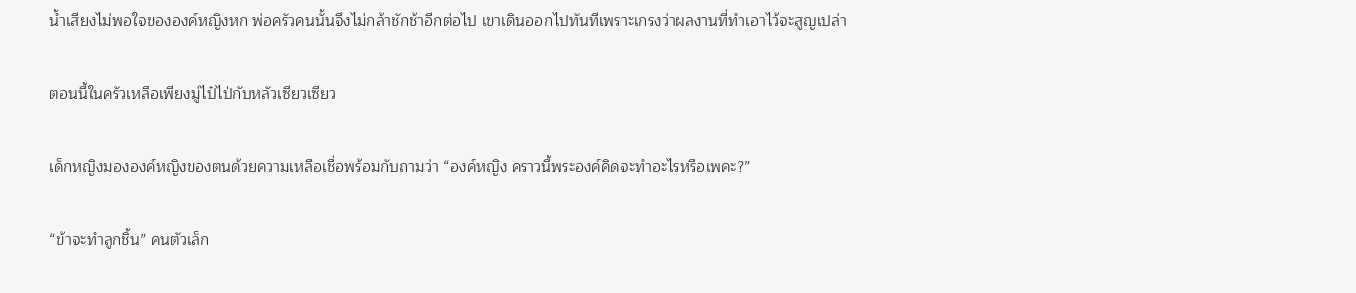น้ำเสียงไม่พอใจขององค์หญิงหก พ่อครัวคนนั้นจึงไม่กล้าชักช้าอีกต่อไป เขาเดินออกไปทันทีเพราะเกรงว่าผลงานที่ทำเอาไว้จะสูญเปล่า

ตอนนี้ในครัวเหลือเพียงมู่ไป๋ไป่กับหลัวเซียวเซียว

เด็กหญิงมององค์หญิงของตนด้วยความเหลือเชื่อพร้อมกับถามว่า “องค์หญิง คราวนี้พระองค์คิดจะทำอะไรหรือเพคะ?”

“ข้าจะทำลูกชิ้น” คนตัวเล็ก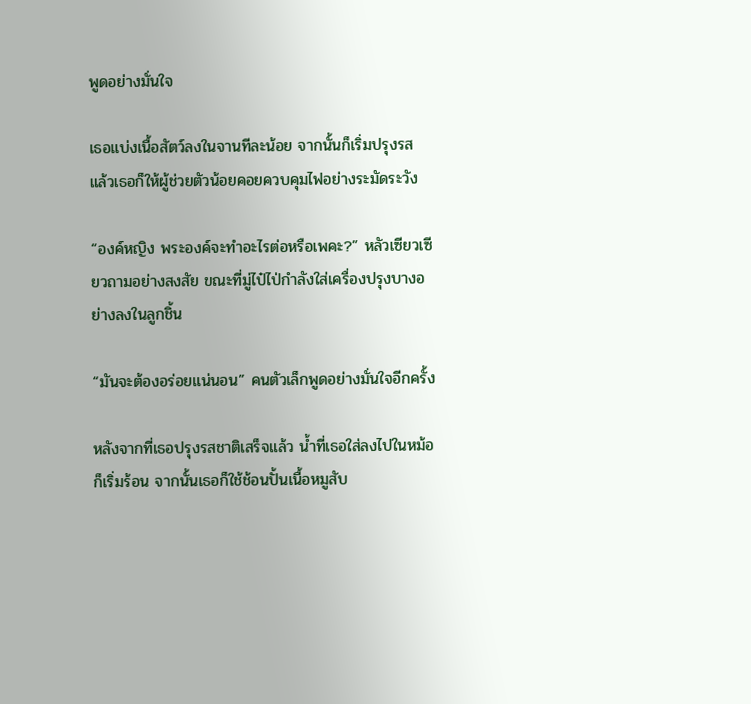พูดอย่างมั่นใจ

เธอแบ่งเนื้อสัตว์ลงในจานทีละน้อย จากนั้นก็เริ่มปรุงรส แล้วเธอก็ให้ผู้ช่วยตัวน้อยคอยควบคุมไฟอย่างระมัดระวัง

“องค์หญิง พระองค์จะทำอะไรต่อหรือเพคะ?” หลัวเซียวเซียวถามอย่างสงสัย ขณะที่มู่ไป๋ไป่กำลังใส่เครื่องปรุงบางอย่างลงในลูกชิ้น

“มันจะต้องอร่อยแน่นอน” คนตัวเล็กพูดอย่างมั่นใจอีกครั้ง

หลังจากที่เธอปรุงรสชาติเสร็จแล้ว น้ำที่เธอใส่ลงไปในหม้อก็เริ่มร้อน จากนั้นเธอก็ใช้ช้อนปั้นเนื้อหมูสับ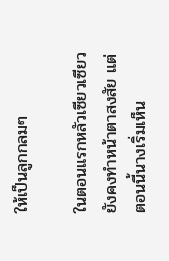ให้เป็นลูกกลมๆ

ในตอนแรกหลัวเซียวเซียวยังคงทำหน้าตาสงสัย แต่ตอนนี้นางเริ่มเห็น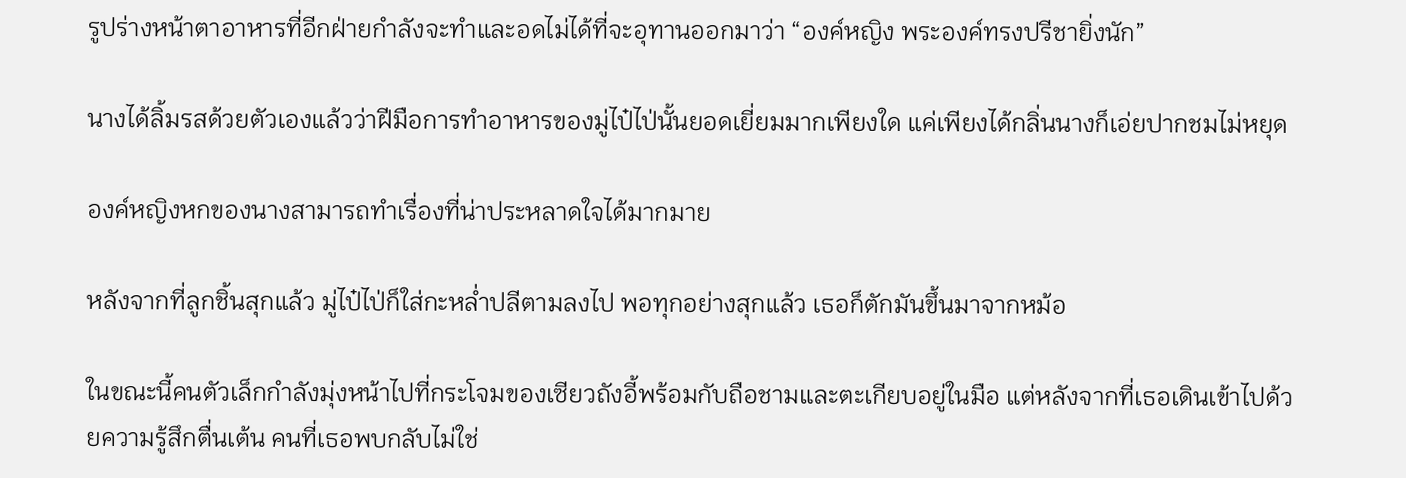รูปร่างหน้าตาอาหารที่อีกฝ่ายกำลังจะทำและอดไม่ได้ที่จะอุทานออกมาว่า “องค์หญิง พระองค์ทรงปรีชายิ่งนัก”

นางได้ลิ้มรสด้วยตัวเองแล้วว่าฝีมือการทำอาหารของมู่ไป๋ไป่นั้นยอดเยี่ยมมากเพียงใด แค่เพียงได้กลิ่นนางก็เอ่ยปากชมไม่หยุด

องค์หญิงหกของนางสามารถทำเรื่องที่น่าประหลาดใจได้มากมาย

หลังจากที่ลูกชิ้นสุกแล้ว มู่ไป๋ไป่ก็ใส่กะหล่ำปลีตามลงไป พอทุกอย่างสุกแล้ว เธอก็ตักมันขึ้นมาจากหม้อ

ในขณะนี้คนตัวเล็กกำลังมุ่งหน้าไปที่กระโจมของเซียวถังอี้พร้อมกับถือชามและตะเกียบอยู่ในมือ แต่หลังจากที่เธอเดินเข้าไปด้วยความรู้สึกตื่นเต้น คนที่เธอพบกลับไม่ใช่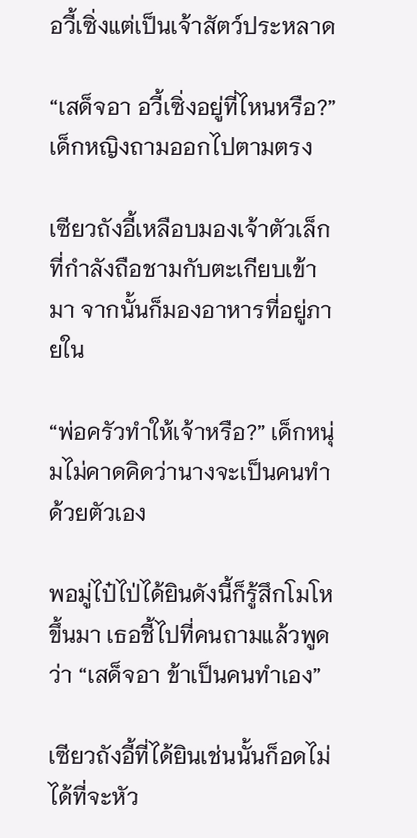อวี้เซิ่งแต่เป็นเจ้าสัตว์ประหลาด

“เสด็จอา อวี้เซิ่งอยู่ที่ไหนหรือ?” เด็กหญิงถามออกไปตามตรง

เซียวถังอี้เหลือบมองเจ้าตัวเล็กที่กำลังถือชามกับตะเกียบเข้ามา จากนั้นก็มองอาหารที่อยู่ภายใน

“พ่อครัวทำให้เจ้าหรือ?” เด็กหนุ่มไม่คาดคิดว่านางจะเป็นคนทำด้วยตัวเอง

พอมู่ไป๋ไป่ได้ยินดังนี้ก็รู้สึกโมโหขึ้นมา เธอชี้ไปที่คนถามแล้วพูดว่า “เสด็จอา ข้าเป็นคนทำเอง”

เซียวถังอี้ที่ได้ยินเช่นนั้นก็อดไม่ได้ที่จะหัว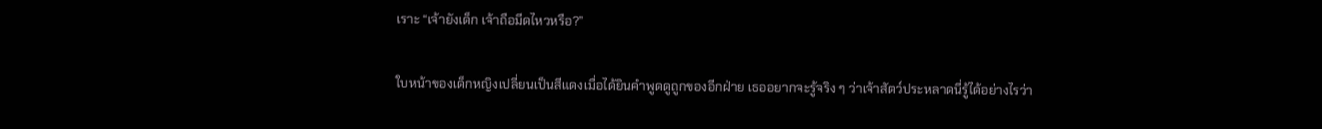เราะ “เจ้ายังเด็ก เจ้าถือมีดไหวหรือ?”

ใบหน้าของเด็กหญิงเปลี่ยนเป็นสีแดงเมื่อได้ยินคำพูดดูถูกของอีกฝ่าย เธออยากจะรู้จริง ๆ ว่าเจ้าสัตว์ประหลาดนี่รู้ได้อย่างไรว่า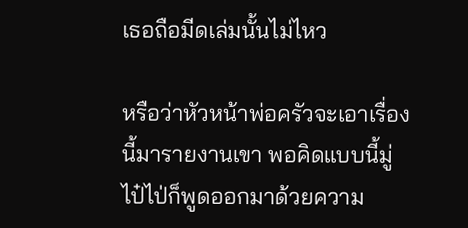เธอถือมีดเล่มนั้นไม่ไหว

หรือว่าหัวหน้าพ่อครัวจะเอาเรื่องนี้มารายงานเขา พอคิดแบบนี้มู่ไป๋ไป่ก็พูดออกมาด้วยความ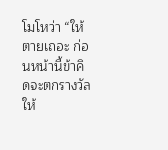โมโหว่า “ให้ตายเถอะ ก่อนหน้านี้ข้าคิดจะตกรางวัลให้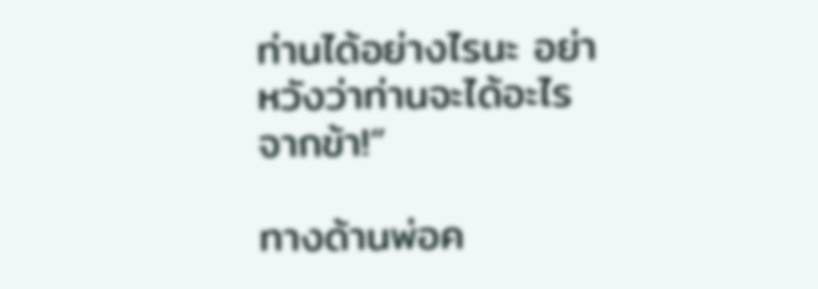ท่านได้อย่างไรนะ อย่าหวังว่าท่านจะได้อะไรจากข้า!”

ทางด้านพ่อค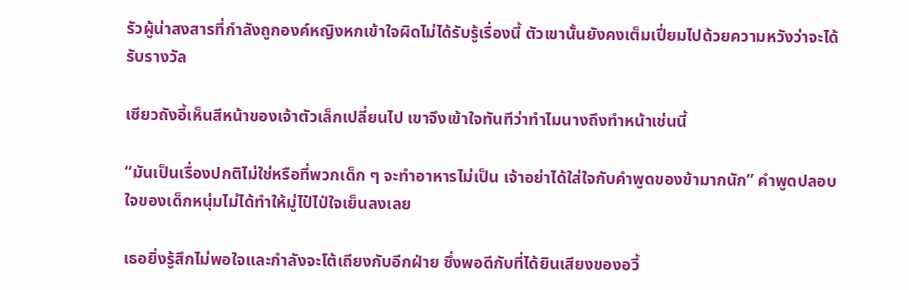รัวผู้น่าสงสารที่กำลังถูกองค์หญิงหกเข้าใจผิดไม่ได้รับรู้เรื่องนี้ ตัวเขานั้นยังคงเต็มเปี่ยมไปด้วยความหวังว่าจะได้รับรางวัล

เซียวถังอี้เห็นสีหน้าของเจ้าตัวเล็กเปลี่ยนไป เขาจึงเข้าใจทันทีว่าทำไมนางถึงทำหน้าเช่นนี้

“มันเป็นเรื่องปกติไม่ใช่หรือที่พวกเด็ก ๆ จะทำอาหารไม่เป็น เจ้าอย่าได้ใส่ใจกับคำพูดของข้ามากนัก” คำพูดปลอบใจของเด็กหนุ่มไม่ได้ทำให้มู่ไป๋ไป่ใจเย็นลงเลย

เธอยิ่งรู้สึกไม่พอใจและกำลังจะโต้เถียงกับอีกฝ่าย ซึ่งพอดีกับที่ได้ยินเสียงของอวี้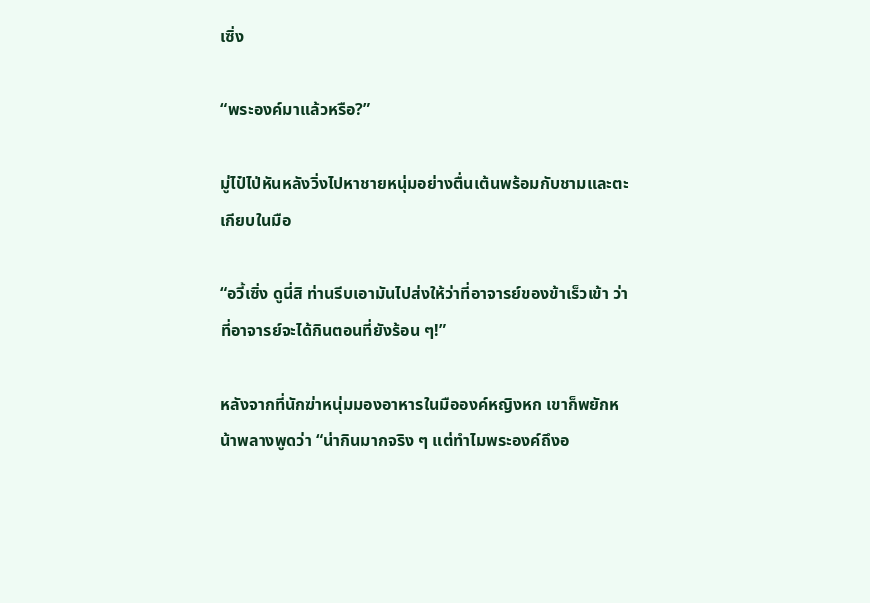เซิ่ง

“พระองค์มาแล้วหรือ?”

มู่ไป๋ไป่หันหลังวิ่งไปหาชายหนุ่มอย่างตื่นเต้นพร้อมกับชามและตะเกียบในมือ

“อวี้เซิ่ง ดูนี่สิ ท่านรีบเอามันไปส่งให้ว่าที่อาจารย์ของข้าเร็วเข้า ว่าที่อาจารย์จะได้กินตอนที่ยังร้อน ๆ!”

หลังจากที่นักฆ่าหนุ่มมองอาหารในมือองค์หญิงหก เขาก็พยักหน้าพลางพูดว่า “น่ากินมากจริง ๆ แต่ทำไมพระองค์ถึงอ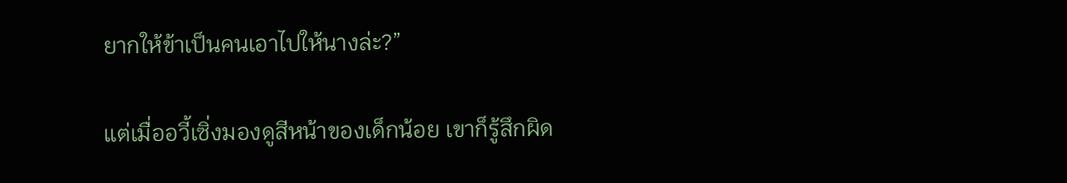ยากให้ข้าเป็นคนเอาไปให้นางล่ะ?”

แต่เมื่ออวี้เซิ่งมองดูสีหน้าของเด็กน้อย เขาก็รู้สึกผิด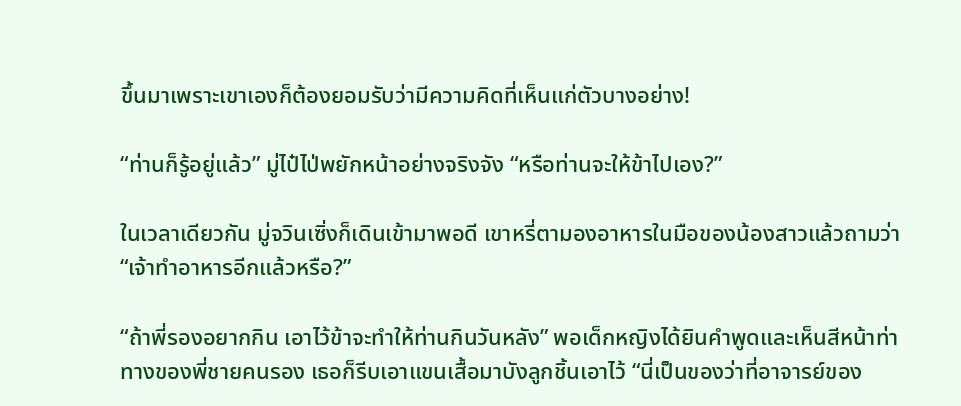ขึ้นมาเพราะเขาเองก็ต้องยอมรับว่ามีความคิดที่เห็นแก่ตัวบางอย่าง!

“ท่านก็รู้อยู่แล้ว” มู่ไป๋ไป่พยักหน้าอย่างจริงจัง “หรือท่านจะให้ข้าไปเอง?”

ในเวลาเดียวกัน มู่จวินเซิ่งก็เดินเข้ามาพอดี เขาหรี่ตามองอาหารในมือของน้องสาวแล้วถามว่า “เจ้าทำอาหารอีกแล้วหรือ?”

“ถ้าพี่รองอยากกิน เอาไว้ข้าจะทำให้ท่านกินวันหลัง” พอเด็กหญิงได้ยินคำพูดและเห็นสีหน้าท่าทางของพี่ชายคนรอง เธอก็รีบเอาแขนเสื้อมาบังลูกชิ้นเอาไว้ “นี่เป็นของว่าที่อาจารย์ของ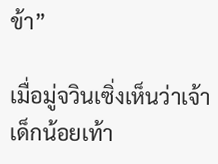ข้า”

เมื่อมู่จวินเซิ่งเห็นว่าเจ้าเด็กน้อยเท้า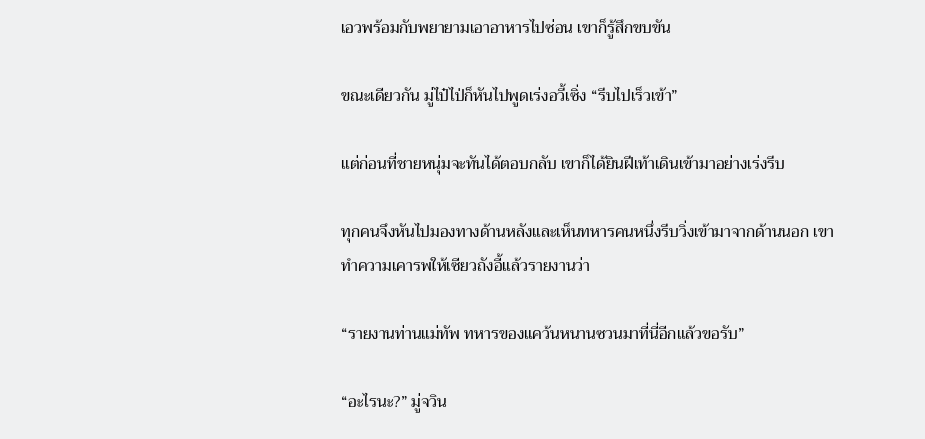เอวพร้อมกับพยายามเอาอาหารไปซ่อน เขาก็รู้สึกขบขัน

ขณะเดียวกัน มู่ไป๋ไป่ก็หันไปพูดเร่งอวี้เซิ่ง “รีบไปเร็วเข้า”

แต่ก่อนที่ชายหนุ่มจะทันได้ตอบกลับ เขาก็ได้ยินฝีเท้าเดินเข้ามาอย่างเร่งรีบ

ทุกคนจึงหันไปมองทางด้านหลังและเห็นทหารคนหนึ่งรีบวิ่งเข้ามาจากด้านนอก เขาทำความเคารพให้เซียวถังอี้แล้วรายงานว่า

“รายงานท่านแม่ทัพ ทหารของแคว้นหนานซวนมาที่นี่อีกแล้วขอรับ”

“อะไรนะ?” มู่จวิน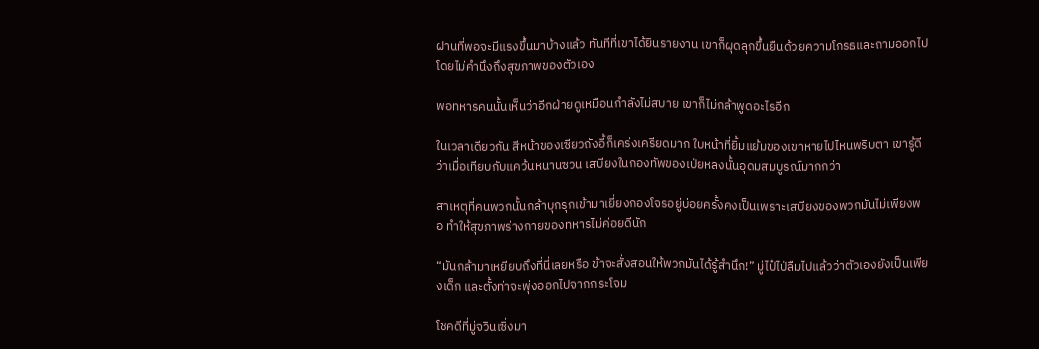ฝานที่พอจะมีแรงขึ้นมาบ้างแล้ว ทันทีที่เขาได้ยินรายงาน เขาก็ผุดลุกขึ้นยืนด้วยความโกรธและถามออกไปโดยไม่คำนึงถึงสุขภาพของตัวเอง

พอทหารคนนั้นเห็นว่าอีกฝ่ายดูเหมือนกำลังไม่สบาย เขาก็ไม่กล้าพูดอะไรอีก

ในเวลาเดียวกัน สีหน้าของเซียวถังอี้ก็เคร่งเครียดมาก ใบหน้าที่ยิ้มแย้มของเขาหายไปไหนพริบตา เขารู้ดีว่าเมื่อเทียบกับแคว้นหนานซวน เสบียงในกองทัพของเป่ยหลงนั้นอุดมสมบูรณ์มากกว่า

สาเหตุที่คนพวกนั้นกล้าบุกรุกเข้ามาเยี่ยงกองโจรอยู่บ่อยครั้งคงเป็นเพราะเสบียงของพวกมันไม่เพียงพอ ทำให้สุขภาพร่างกายของทหารไม่ค่อยดีนัก

“มันกล้ามาเหยียบถึงที่นี่เลยหรือ ข้าจะสั่งสอนให้พวกมันได้รู้สำนึก!” มู่ไป๋ไป่ลืมไปแล้วว่าตัวเองยังเป็นเพียงเด็ก และตั้งท่าจะพุ่งออกไปจากกระโจม

โชคดีที่มู่จวินเซิ่งมา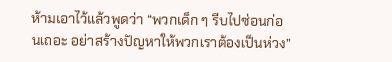ห้ามเอาไว้แล้วพูดว่า “พวกเด็ก ๆ รีบไปซ่อนก่อนเถอะ อย่าสร้างปัญหาให้พวกเราต้องเป็นห่วง”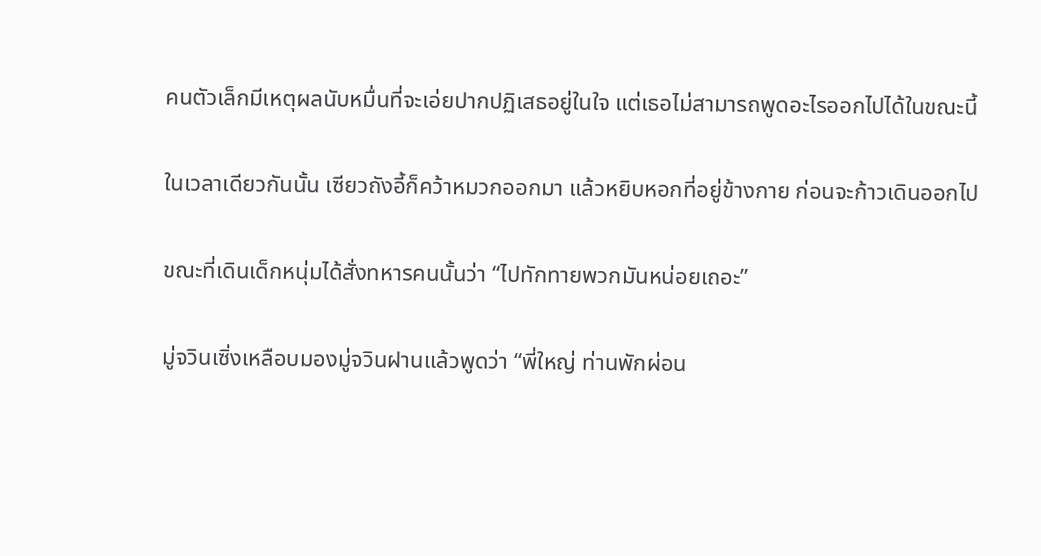คนตัวเล็กมีเหตุผลนับหมื่นที่จะเอ่ยปากปฏิเสธอยู่ในใจ แต่เธอไม่สามารถพูดอะไรออกไปได้ในขณะนี้

ในเวลาเดียวกันนั้น เซียวถังอี้ก็คว้าหมวกออกมา แล้วหยิบหอกที่อยู่ข้างกาย ก่อนจะก้าวเดินออกไป

ขณะที่เดินเด็กหนุ่มได้สั่งทหารคนนั้นว่า “ไปทักทายพวกมันหน่อยเถอะ”

มู่จวินเซิ่งเหลือบมองมู่จวินฝานแล้วพูดว่า “พี่ใหญ่ ท่านพักผ่อน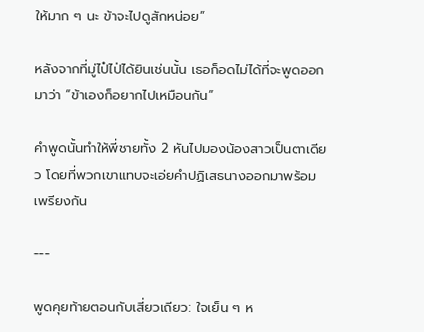ให้มาก ๆ นะ ข้าจะไปดูสักหน่อย”

หลังจากที่มู่ไป๋ไป่ได้ยินเช่นนั้น เธอก็อดไม่ได้ที่จะพูดออกมาว่า “ข้าเองก็อยากไปเหมือนกัน”

คำพูดนั้นทำให้พี่ชายทั้ง 2 หันไปมองน้องสาวเป็นตาเดียว โดยที่พวกเขาแทบจะเอ่ยคำปฏิเสธนางออกมาพร้อมเพรียงกัน

---

พูดคุยท้ายตอนกับเสี่ยวเถียว: ใจเย็น ๆ ห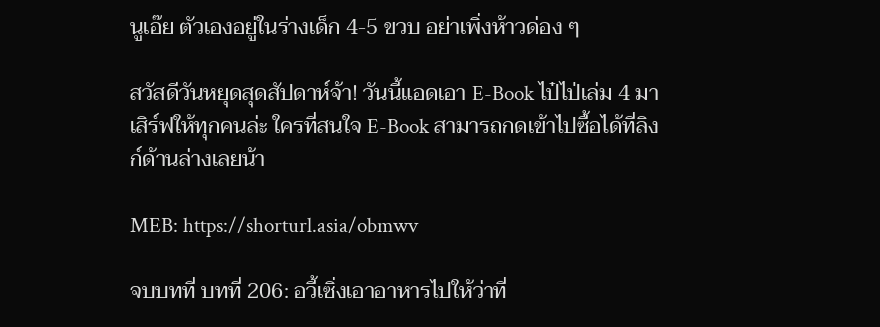นูเอ๊ย ตัวเองอยู่ในร่างเด็ก 4-5 ขวบ อย่าเพิ่งห้าวด่อง ๆ

สวัสดีวันหยุดสุดสัปดาห์จ้า! วันนี้แอดเอา E-Book ไป๋ไป่เล่ม 4 มาเสิร์ฟให้ทุกคนล่ะ ใครที่สนใจ E-Book สามารถกดเข้าไปซื้อได้ที่ลิงก์ด้านล่างเลยน้า

MEB: https://shorturl.asia/obmwv

จบบทที่ บทที่ 206: อวี้เซิ่งเอาอาหารไปให้ว่าที่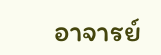อาจารย์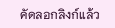คัดลอกลิงก์แล้ว